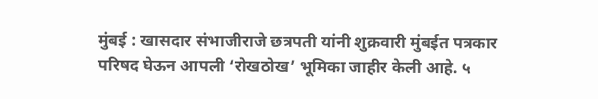मुंबई : खासदार संभाजीराजे छत्रपती यांनी शुक्रवारी मुंबईत पत्रकार परिषद घेऊन आपली ‘रोखठोख’ भूमिका जाहीर केली आहे. ५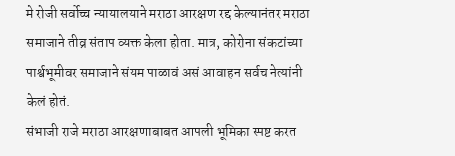मे रोजी सर्वोच्च न्यायालयाने मराठा आरक्षण रद्द केल्यानंतर मराठा समाजाने तीव्र संताप व्यक्त केला होता. मात्र, कोरोना संकटांच्या पार्श्वभूमीवर समाजाने संयम पाळावं असं आवाहन सर्वच नेत्यांनी केलं होतं.
संभाजी राजे मराठा आरक्षणाबाबत आपली भूमिका स्पष्ट करत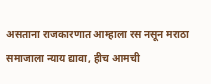असताना राजकारणात आम्हाला रस नसून मराठा समाजाला न्याय द्यावा, हीच आमची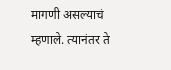मागणी असल्याचं म्हणाले. त्यानंतर ते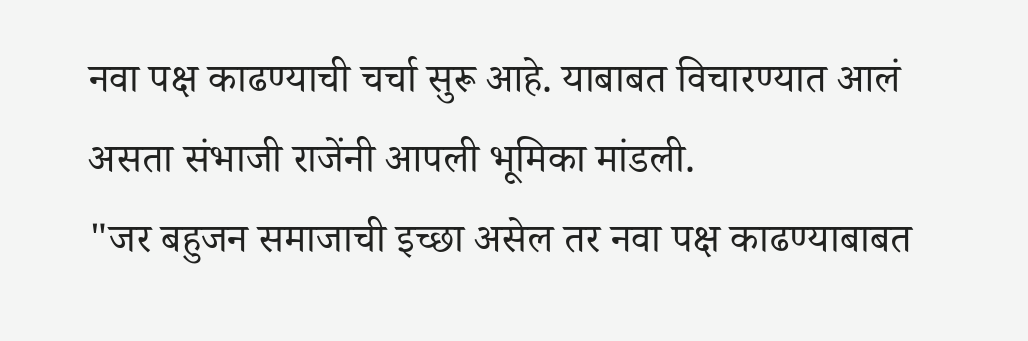नवा पक्ष काढण्याची चर्चा सुरू आहे. याबाबत विचारण्यात आलं असता संभाजी राजेंनी आपली भूमिका मांडली.
"जर बहुजन समाजाची इच्छा असेल तर नवा पक्ष काढण्याबाबत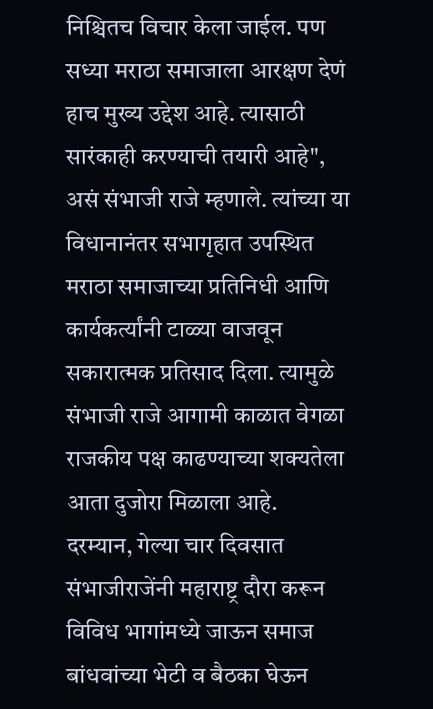निश्चितच विचार केला जाईल. पण सध्या मराठा समाजाला आरक्षण देणं हाच मुख्य उद्देश आहे. त्यासाठी सारंकाही करण्याची तयारी आहे", असं संभाजी राजे म्हणाले. त्यांच्या या विधानानंतर सभागृहात उपस्थित मराठा समाजाच्या प्रतिनिधी आणि कार्यकर्त्यांनी टाळ्या वाजवून सकारात्मक प्रतिसाद दिला. त्यामुळे संभाजी राजे आगामी काळात वेगळा राजकीय पक्ष काढण्याच्या शक्यतेला आता दुजोरा मिळाला आहे.
दरम्यान, गेल्या चार दिवसात संभाजीराजेंनी महाराष्ट्र दौरा करून विविध भागांमध्ये जाऊन समाज बांधवांच्या भेटी व बैठका घेऊन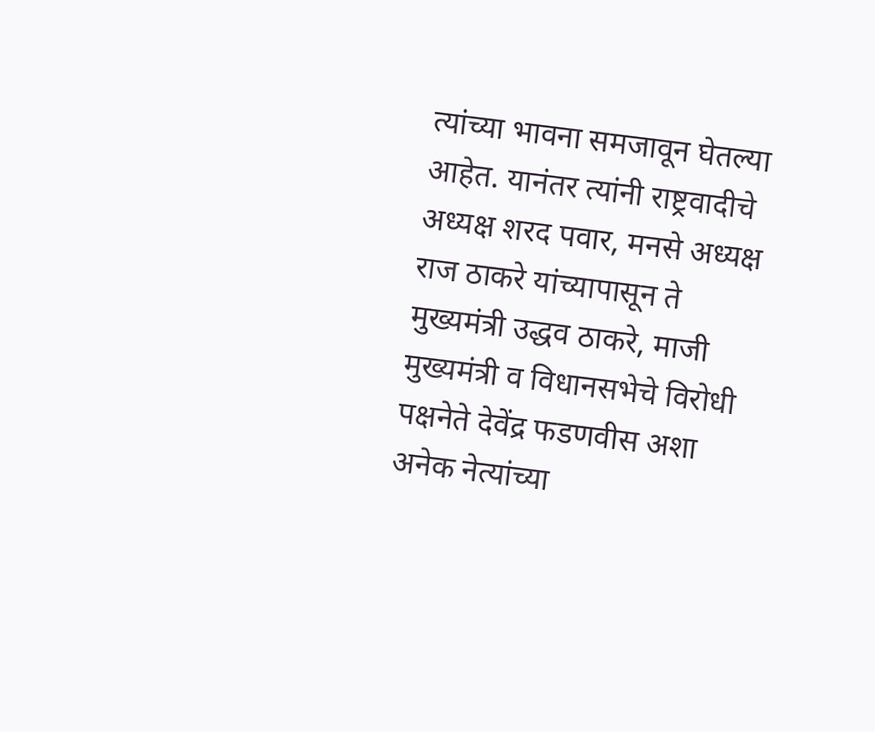त्यांच्या भावना समजावून घेतल्या आहेत. यानंतर त्यांनी राष्ट्रवादीचे अध्यक्ष शरद पवार, मनसे अध्यक्ष राज ठाकरे यांच्यापासून ते मुख्यमंत्री उद्धव ठाकरे, माजी मुख्यमंत्री व विधानसभेचे विरोधी पक्षनेते देवेंद्र फडणवीस अशा अनेक नेत्यांच्या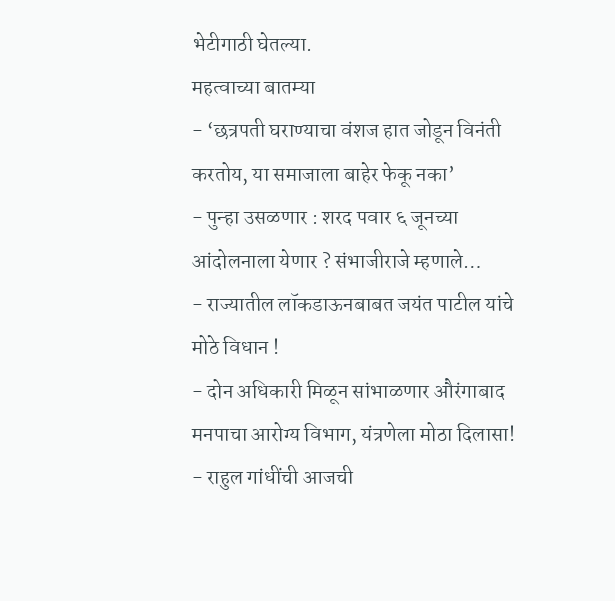भेटीगाठी घेतल्या.
महत्वाच्या बातम्या
- ‘छत्रपती घराण्याचा वंशज हात जोडून विनंती करतोय, या समाजाला बाहेर फेकू नका’
- पुन्हा उसळणार : शरद पवार ६ जूनच्या आंदोलनाला येणार ? संभाजीराजे म्हणाले…
- राज्यातील लॉकडाऊनबाबत जयंत पाटील यांचे मोठे विधान !
- दोन अधिकारी मिळून सांभाळणार औरंगाबाद मनपाचा आरोग्य विभाग, यंत्रणेला मोठा दिलासा!
- राहुल गांधींची आजची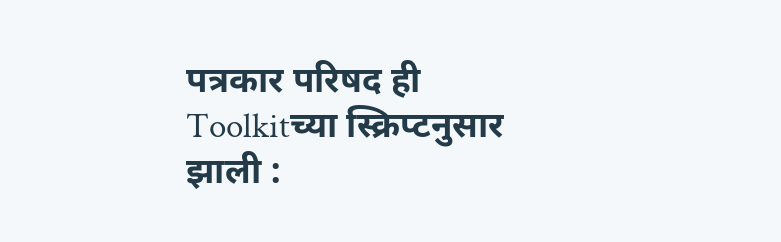पत्रकार परिषद ही Toolkitच्या स्क्रिप्टनुसार झाली :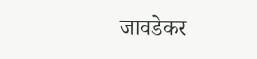जावडेकर